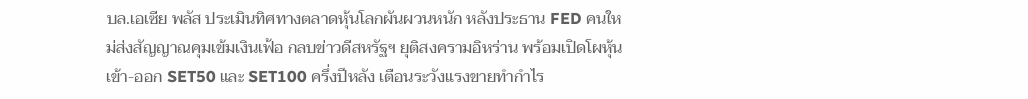บล.เอเซีย พลัส ประเมินทิศทางตลาดหุ้นโลกผันผวนหนัก หลังประธาน FED คนใหม่ส่งสัญญาณคุมเข้มเงินเฟ้อ กลบข่าวดีสหรัฐฯ ยุติสงครามอิหร่าน พร้อมเปิดโผหุ้นเข้า-ออก SET50 และ SET100 ครึ่งปีหลัง เตือนระวังแรงขายทำกำไร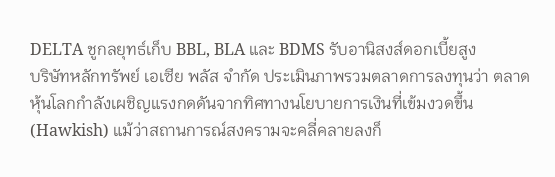DELTA ชูกลยุทธ์เก็บ BBL, BLA และ BDMS รับอานิสงส์ดอกเบี้ยสูง
บริษัทหลักทรัพย์ เอเซีย พลัส จำกัด ประเมินภาพรวมตลาดการลงทุนว่า ตลาดหุ้นโลกกำลังเผชิญแรงกดดันจากทิศทางนโยบายการเงินที่เข้มงวดขึ้น (Hawkish) แม้ว่าสถานการณ์สงครามจะคลี่คลายลงก็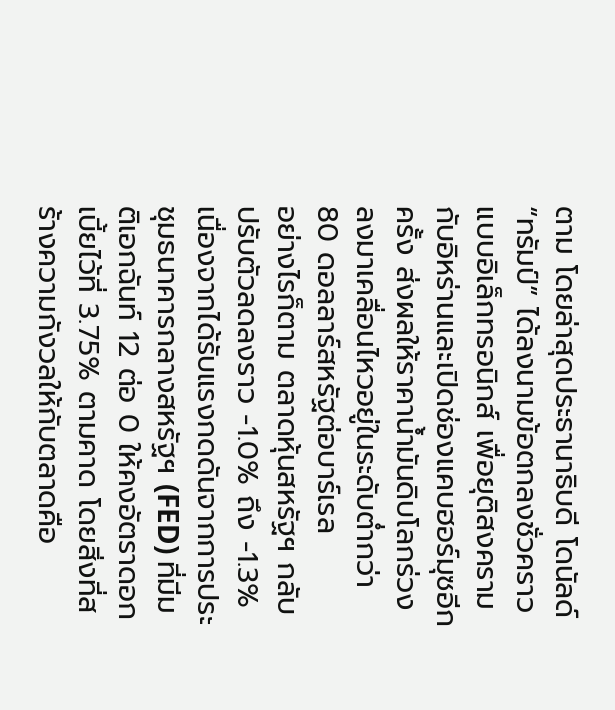ตาม โดยล่าสุดประธานาธิบดี โดนัลด์ “ทรัมป์” ได้ลงนามข้อตกลงชั่วคราวแบบอิเล็กทรอนิกส์ เพื่อยุติสงครามกับอิหร่านและเปิดช่องแคบฮอร์มุซอีกครั้ง ส่งผลให้ราคาน้ำมันดิบโลกร่วงลงมาเคลื่อนไหวอยู่ในระดับต่ำกว่า 80 ดอลลาร์สหรัฐต่อบาร์เรล
อย่างไรก็ตาม ตลาดหุ้นสหรัฐฯ กลับปรับตัวลดลงราว -1.0% ถึง -1.3% เนื่องจากได้รับแรงกดดันจากการประชุมธนาคารกลางสหรัฐฯ (FED) ที่มีมติเอกฉันท์ 12 ต่อ 0 ให้คงอัตราดอกเบี้ยไว้ที่ 3.75% ตามคาด โดยสิ่งที่สร้างความกังวลให้กับตลาดคือ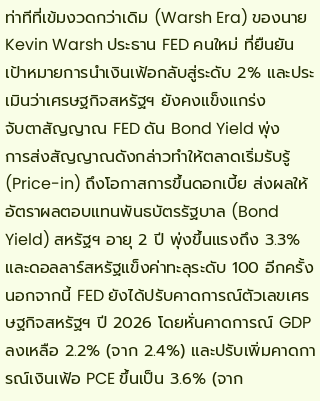ท่าทีที่เข้มงวดกว่าเดิม (Warsh Era) ของนาย Kevin Warsh ประธาน FED คนใหม่ ที่ยืนยันเป้าหมายการนำเงินเฟ้อกลับสู่ระดับ 2% และประเมินว่าเศรษฐกิจสหรัฐฯ ยังคงแข็งแกร่ง
จับตาสัญญาณ FED ดัน Bond Yield พุ่ง
การส่งสัญญาณดังกล่าวทำให้ตลาดเริ่มรับรู้ (Price-in) ถึงโอกาสการขึ้นดอกเบี้ย ส่งผลให้อัตราผลตอบแทนพันธบัตรรัฐบาล (Bond Yield) สหรัฐฯ อายุ 2 ปี พุ่งขึ้นแรงถึง 3.3% และดอลลาร์สหรัฐแข็งค่าทะลุระดับ 100 อีกครั้ง นอกจากนี้ FED ยังได้ปรับคาดการณ์ตัวเลขเศรษฐกิจสหรัฐฯ ปี 2026 โดยหั่นคาดการณ์ GDP ลงเหลือ 2.2% (จาก 2.4%) และปรับเพิ่มคาดการณ์เงินเฟ้อ PCE ขึ้นเป็น 3.6% (จาก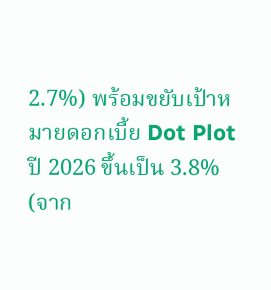2.7%) พร้อมขยับเป้าหมายดอกเบี้ย Dot Plot ปี 2026 ขึ้นเป็น 3.8% (จาก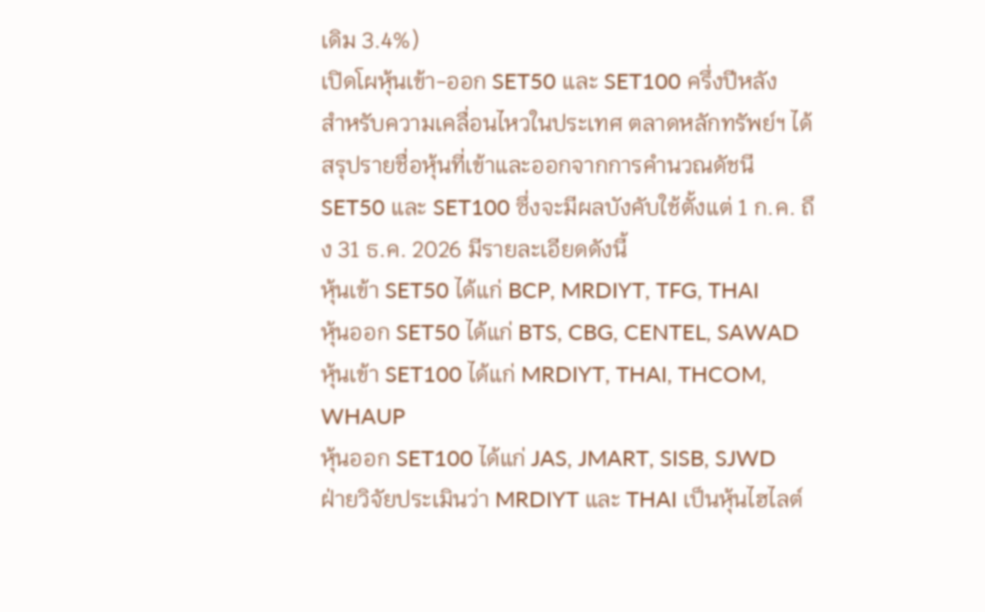เดิม 3.4%)
เปิดโผหุ้นเข้า-ออก SET50 และ SET100 ครึ่งปีหลัง
สำหรับความเคลื่อนไหวในประเทศ ตลาดหลักทรัพย์ฯ ได้สรุปรายชื่อหุ้นที่เข้าและออกจากการคำนวณดัชนี SET50 และ SET100 ซึ่งจะมีผลบังคับใช้ตั้งแต่ 1 ก.ค. ถึง 31 ธ.ค. 2026 มีรายละเอียดดังนี้
หุ้นเข้า SET50 ได้แก่ BCP, MRDIYT, TFG, THAI
หุ้นออก SET50 ได้แก่ BTS, CBG, CENTEL, SAWAD
หุ้นเข้า SET100 ได้แก่ MRDIYT, THAI, THCOM, WHAUP
หุ้นออก SET100 ได้แก่ JAS, JMART, SISB, SJWD
ฝ่ายวิจัยประเมินว่า MRDIYT และ THAI เป็นหุ้นไฮไลต์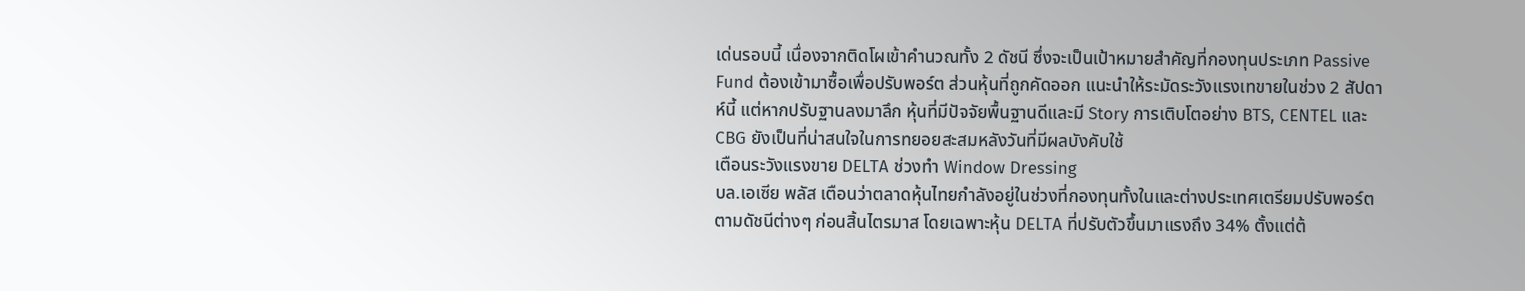เด่นรอบนี้ เนื่องจากติดโผเข้าคำนวณทั้ง 2 ดัชนี ซึ่งจะเป็นเป้าหมายสำคัญที่กองทุนประเภท Passive Fund ต้องเข้ามาซื้อเพื่อปรับพอร์ต ส่วนหุ้นที่ถูกคัดออก แนะนำให้ระมัดระวังแรงเทขายในช่วง 2 สัปดาห์นี้ แต่หากปรับฐานลงมาลึก หุ้นที่มีปัจจัยพื้นฐานดีและมี Story การเติบโตอย่าง BTS, CENTEL และ CBG ยังเป็นที่น่าสนใจในการทยอยสะสมหลังวันที่มีผลบังคับใช้
เตือนระวังแรงขาย DELTA ช่วงทำ Window Dressing
บล.เอเซีย พลัส เตือนว่าตลาดหุ้นไทยกำลังอยู่ในช่วงที่กองทุนทั้งในและต่างประเทศเตรียมปรับพอร์ตตามดัชนีต่างๆ ก่อนสิ้นไตรมาส โดยเฉพาะหุ้น DELTA ที่ปรับตัวขึ้นมาแรงถึง 34% ตั้งแต่ต้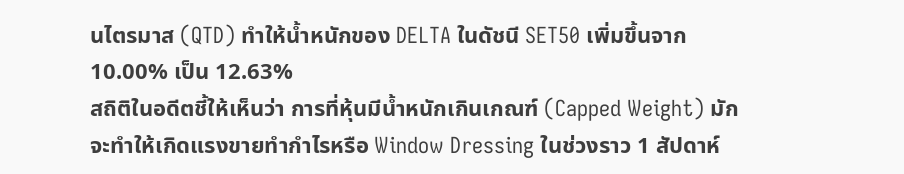นไตรมาส (QTD) ทำให้น้ำหนักของ DELTA ในดัชนี SET50 เพิ่มขึ้นจาก 10.00% เป็น 12.63%
สถิติในอดีตชี้ให้เห็นว่า การที่หุ้นมีน้ำหนักเกินเกณฑ์ (Capped Weight) มักจะทำให้เกิดแรงขายทำกำไรหรือ Window Dressing ในช่วงราว 1 สัปดาห์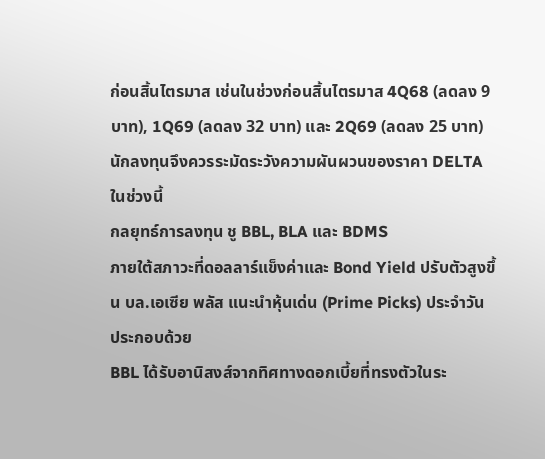ก่อนสิ้นไตรมาส เช่นในช่วงก่อนสิ้นไตรมาส 4Q68 (ลดลง 9 บาท), 1Q69 (ลดลง 32 บาท) และ 2Q69 (ลดลง 25 บาท) นักลงทุนจึงควรระมัดระวังความผันผวนของราคา DELTA ในช่วงนี้
กลยุทธ์การลงทุน ชู BBL, BLA และ BDMS
ภายใต้สภาวะที่ดอลลาร์แข็งค่าและ Bond Yield ปรับตัวสูงขึ้น บล.เอเซีย พลัส แนะนำหุ้นเด่น (Prime Picks) ประจำวัน ประกอบด้วย
BBL ได้รับอานิสงส์จากทิศทางดอกเบี้ยที่ทรงตัวในระ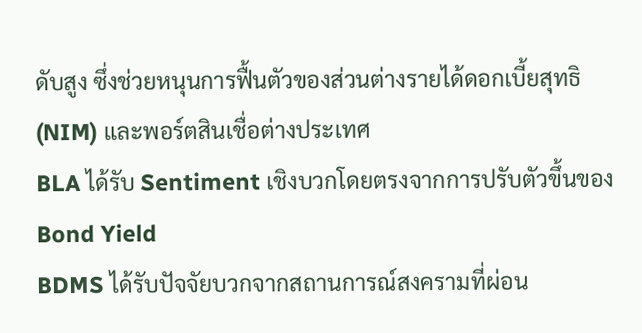ดับสูง ซึ่งช่วยหนุนการฟื้นตัวของส่วนต่างรายได้ดอกเบี้ยสุทธิ (NIM) และพอร์ตสินเชื่อต่างประเทศ
BLA ได้รับ Sentiment เชิงบวกโดยตรงจากการปรับตัวขึ้นของ Bond Yield
BDMS ได้รับปัจจัยบวกจากสถานการณ์สงครามที่ผ่อน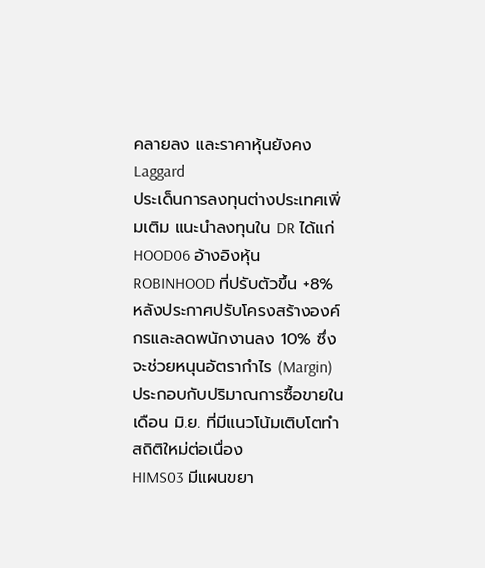คลายลง และราคาหุ้นยังคง Laggard
ประเด็นการลงทุนต่างประเทศเพิ่มเติม แนะนำลงทุนใน DR ได้แก่
HOOD06 อ้างอิงหุ้น ROBINHOOD ที่ปรับตัวขึ้น +8% หลังประกาศปรับโครงสร้างองค์กรและลดพนักงานลง 10% ซึ่งจะช่วยหนุนอัตรากำไร (Margin) ประกอบกับปริมาณการซื้อขายในเดือน มิ.ย. ที่มีแนวโน้มเติบโตทำสถิติใหม่ต่อเนื่อง
HIMS03 มีแผนขยา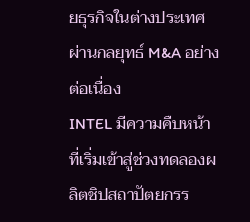ยธุรกิจในต่างประเทศผ่านกลยุทธ์ M&A อย่างต่อเนื่อง
INTEL มีความคืบหน้าที่เริ่มเข้าสู่ช่วงทดลองผลิตชิปสถาปัตยกรร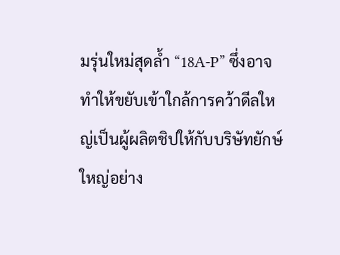มรุ่นใหม่สุดล้ำ “18A-P” ซึ่งอาจทำให้ขยับเข้าใกล้การคว้าดีลใหญ่เป็นผู้ผลิตชิปให้กับบริษัทยักษ์ใหญ่อย่าง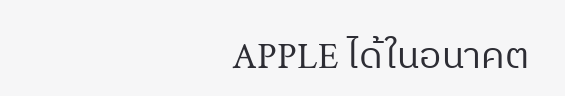APPLE ได้ในอนาคต